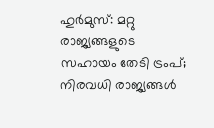ഹുർമുസ്: മറ്റു രാജ്യങ്ങളുടെ സഹായം തേടി ട്രംപ്; നിരവധി രാജ്യങ്ങൾ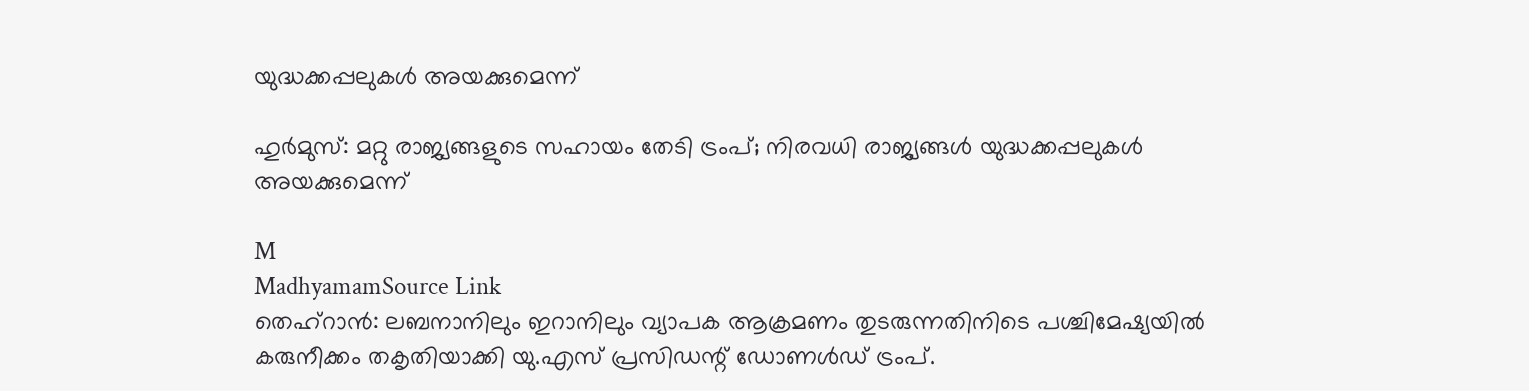യുദ്ധക്കപ്പലുകൾ അയക്കുമെന്ന്

ഹുർമുസ്: മറ്റു രാജ്യങ്ങളുടെ സഹായം തേടി ട്രംപ്; നിരവധി രാജ്യങ്ങൾ യുദ്ധക്കപ്പലുകൾ അയക്കുമെന്ന്

M
MadhyamamSource Link
തെഹ്റാൻ: ലബനാനിലും ഇറാനിലും വ്യാപക ആക്രമണം തുടരുന്നതിനിടെ പശ്ചിമേഷ്യയിൽ കരുനീക്കം തകൃതിയാക്കി യു.എസ് പ്രസിഡന്റ് ഡോണൾഡ് ട്രംപ്.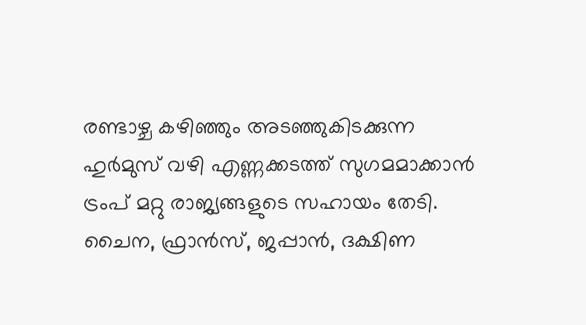രണ്ടാഴ്ച കഴിഞ്ഞും അടഞ്ഞുകിടക്കുന്ന ഹുർമുസ് വഴി എണ്ണക്കടത്ത് സുഗമമാക്കാൻ ട്രംപ് മറ്റു രാജ്യങ്ങളുടെ സഹായം തേടി. ചൈന, ഫ്രാൻസ്, ജപ്പാൻ, ദക്ഷിണ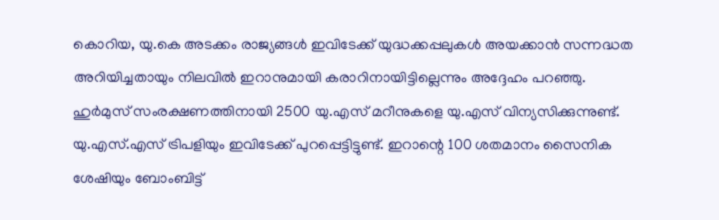കൊറിയ, യു.കെ അടക്കം രാജ്യങ്ങൾ ഇവിടേക്ക് യുദ്ധക്കപ്പലുകൾ അയക്കാൻ സന്നദ്ധത അറിയിച്ചതായും നിലവിൽ ഇറാനുമായി കരാറിനായിട്ടില്ലെന്നും അദ്ദേഹം പറഞ്ഞു. ഹുർമുസ് സംരക്ഷണത്തിനായി 2500 യു.എസ് മറീനുകളെ യു.എസ് വിന്യസിക്കുന്നുണ്ട്. യു.എസ്.എസ് ട്രിപളിയും ഇവിടേക്ക് പുറപ്പെട്ടിട്ടുണ്ട്. ഇറാന്റെ 100 ശതമാനം സൈനിക ശേഷിയും ബോംബിട്ട്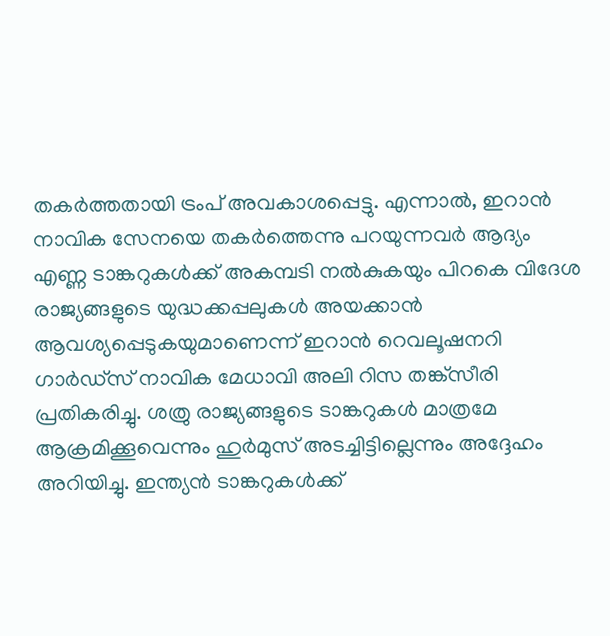തകർത്തതായി ട്രംപ് അവകാശപ്പെട്ടു. എന്നാൽ, ഇറാൻ നാവിക സേനയെ തകർത്തെന്നു പറയുന്നവർ ആദ്യം എണ്ണ ടാങ്കറുകൾക്ക് അകമ്പടി നൽകുകയും പിറകെ വിദേശ രാജ്യങ്ങളുടെ യുദ്ധക്കപ്പലുകൾ അയക്കാൻ ആവശ്യപ്പെടുകയുമാണെന്ന് ഇറാൻ റെവലൂഷനറി ഗാർഡ്സ് നാവിക മേധാവി അലി റിസ തങ്ക്സീരി പ്രതികരിച്ചു. ശത്രു രാജ്യങ്ങളുടെ ടാങ്കറുകൾ മാത്രമേ ആക്രമിക്കൂവെന്നും ഹുർമുസ് അടച്ചിട്ടില്ലെന്നും അദ്ദേഹം അറിയിച്ചു. ഇന്ത്യൻ ടാങ്കറുകൾക്ക്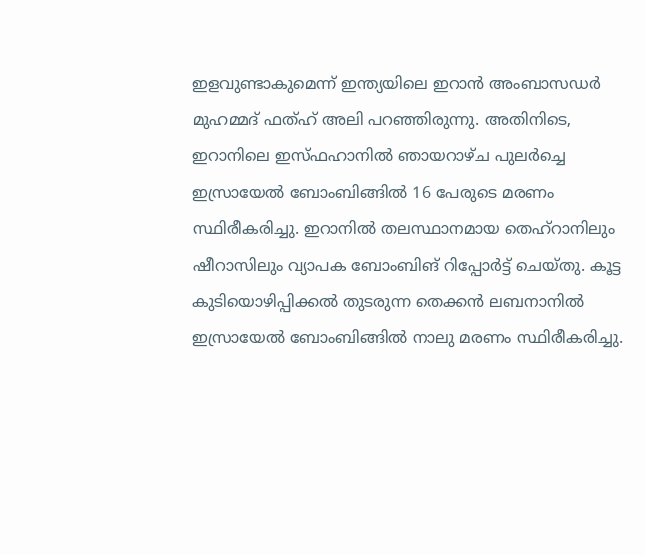ഇളവുണ്ടാകുമെന്ന് ഇന്ത്യയിലെ ഇറാൻ അംബാസഡർ മുഹമ്മദ് ഫത്ഹ് അലി പറഞ്ഞിരുന്നു. അതിനിടെ, ഇറാനിലെ ഇസ്ഫഹാനിൽ ഞായറാഴ്ച പുലർച്ചെ ഇസ്രായേൽ ബോംബിങ്ങിൽ 16 പേരുടെ മരണം സ്ഥിരീകരിച്ചു. ഇറാനിൽ തലസ്ഥാനമായ തെഹ്റാനിലും ഷീറാസിലും വ്യാപക ബോംബിങ് റിപ്പോർട്ട് ചെയ്തു. കൂട്ട കുടിയൊഴിപ്പിക്കൽ തുടരുന്ന തെക്കൻ ലബനാനിൽ ഇസ്രായേൽ ബോംബിങ്ങിൽ നാലു മരണം സ്ഥിരീകരിച്ചു.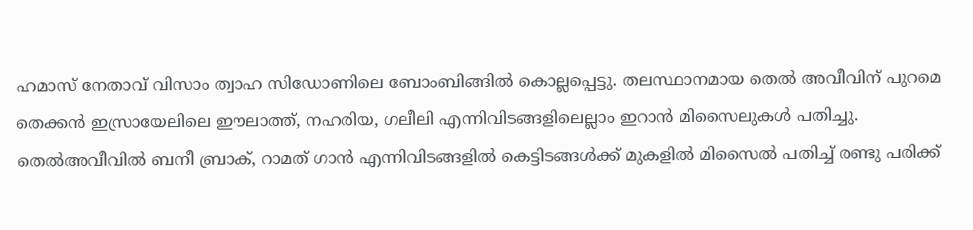ഹമാസ് നേതാവ് വിസാം ത്വാഹ സിഡോണിലെ ബോംബിങ്ങിൽ കൊല്ലപ്പെട്ടു. തലസ്ഥാനമായ തെൽ അവീവിന് പുറമെ തെക്കൻ ഇസ്രായേലിലെ ഈലാത്ത്, നഹരിയ, ഗലീലി എന്നിവിടങ്ങളിലെല്ലാം ഇറാൻ മിസൈലുകൾ പതിച്ചു. തെൽഅവീവിൽ ബനീ ബ്രാക്, റാമത് ഗാൻ എന്നിവിടങ്ങളിൽ കെട്ടിടങ്ങൾക്ക് മുകളിൽ മിസൈൽ പതിച്ച് രണ്ടു പരിക്ക്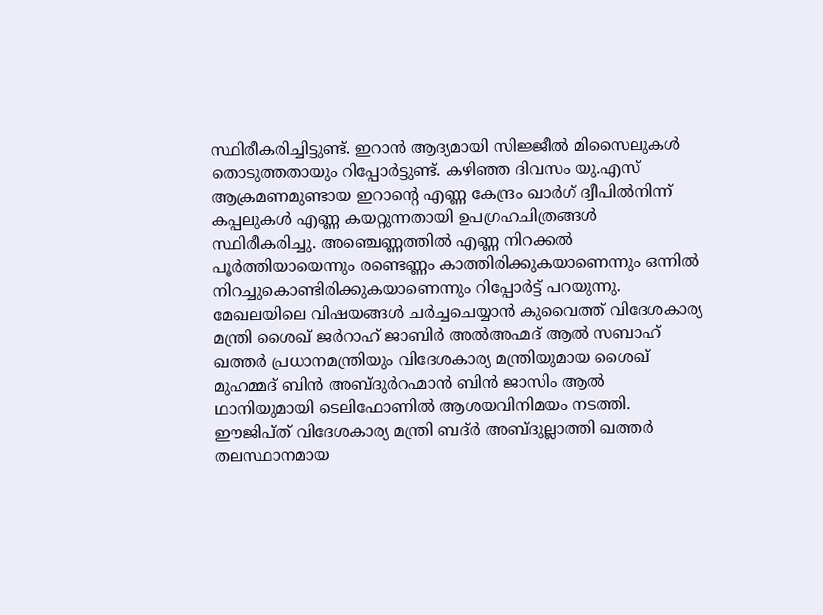സ്ഥിരീകരിച്ചിട്ടുണ്ട്. ഇറാൻ ആദ്യമായി സിജ്ജീൽ മിസൈലുകൾ തൊടുത്തതായും റിപ്പോർട്ടുണ്ട്. കഴിഞ്ഞ ദിവസം യു.എസ് ആക്രമണമുണ്ടായ ഇറാന്റെ എണ്ണ കേന്ദ്രം ഖാർഗ് ദ്വീപിൽനിന്ന് കപ്പലുകൾ എണ്ണ കയറ്റുന്നതായി ഉപഗ്രഹചിത്രങ്ങൾ സ്ഥിരീകരിച്ചു. അഞ്ചെണ്ണത്തിൽ എണ്ണ നിറക്കൽ പൂർത്തിയായെന്നും രണ്ടെണ്ണം കാത്തിരിക്കുകയാണെന്നും ഒന്നിൽ നിറച്ചുകൊണ്ടിരിക്കുകയാണെന്നും റിപ്പോർട്ട് പറയുന്നു. മേഖലയിലെ വിഷയങ്ങൾ ചർച്ചചെയ്യാൻ കുവൈത്ത് വിദേശകാര്യ മന്ത്രി ശൈഖ് ജർറാഹ് ജാബിർ അൽഅഹ്മദ് ആൽ സബാഹ് ഖത്തർ പ്രധാനമന്ത്രിയും വിദേശകാര്യ മന്ത്രിയുമായ ശൈഖ് മുഹമ്മദ് ബിൻ അബ്ദുർറഹ്മാൻ ബിൻ ജാസിം ആൽ ഥാനിയുമായി ടെലിഫോണിൽ ആശയവിനിമയം നടത്തി. ഈജിപ്ത് വിദേശകാര്യ മന്ത്രി ബദ്ർ അബ്ദുല്ലാത്തി ഖത്തർ തലസ്ഥാനമായ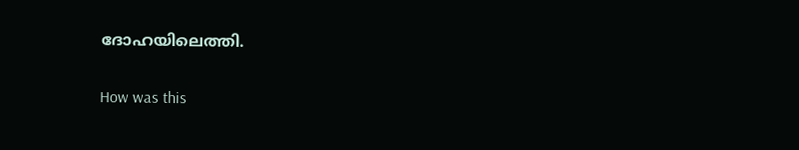ദോഹയിലെത്തി.

How was this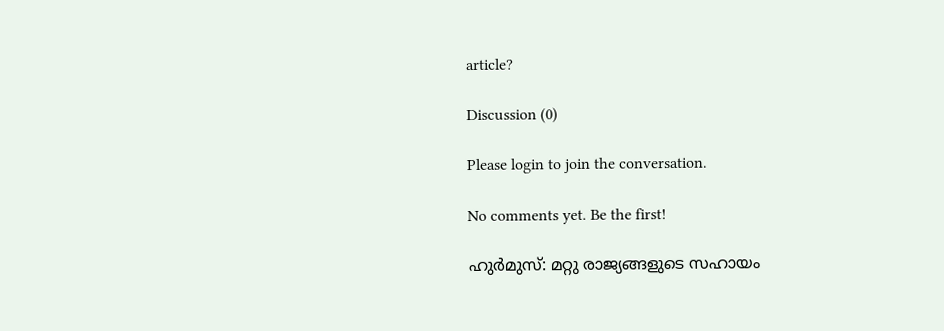article?

Discussion (0)

Please login to join the conversation.

No comments yet. Be the first!

ഹുർമുസ്: മറ്റു രാജ്യങ്ങളുടെ സഹായം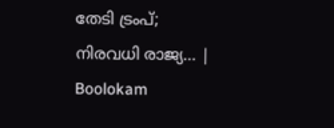തേടി ട്രംപ്; നിരവധി രാജ്യ… | Boolokam